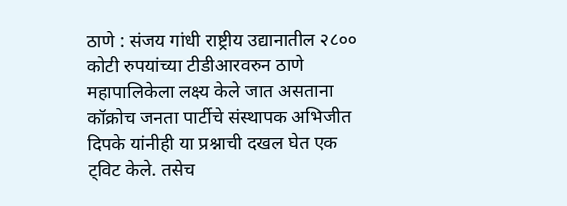ठाणे : संजय गांधी राष्ट्रीय उद्यानातील २८०० कोटी रुपयांच्या टीडीआरवरुन ठाणे महापालिकेला लक्ष्य केले जात असताना कॉक्रोच जनता पार्टीचे संस्थापक अभिजीत दिपके यांनीही या प्रश्नाची दखल घेत एक ट्विट केले. तसेच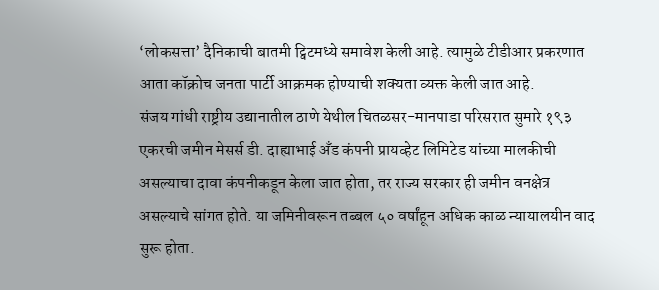‘लोकसत्ता’ दैनिकाची बातमी ट्विटमध्ये समावेश केली आहे. त्यामुळे टीडीआर प्रकरणात आता कॉक्रोच जनता पार्टी आक्रमक होण्याची शक्यता व्यक्त केली जात आहे.
संजय गांधी राष्ट्रीय उद्यानातील ठाणे येथील चितळसर-मानपाडा परिसरात सुमारे १९३ एकरची जमीन मेसर्स डी. दाह्याभाई अँड कंपनी प्रायव्हेट लिमिटेड यांच्या मालकीची असल्याचा दावा कंपनीकडून केला जात होता, तर राज्य सरकार ही जमीन वनक्षेत्र असल्याचे सांगत होते. या जमिनीवरून तब्बल ५० वर्षांहून अधिक काळ न्यायालयीन वाद सुरू होता.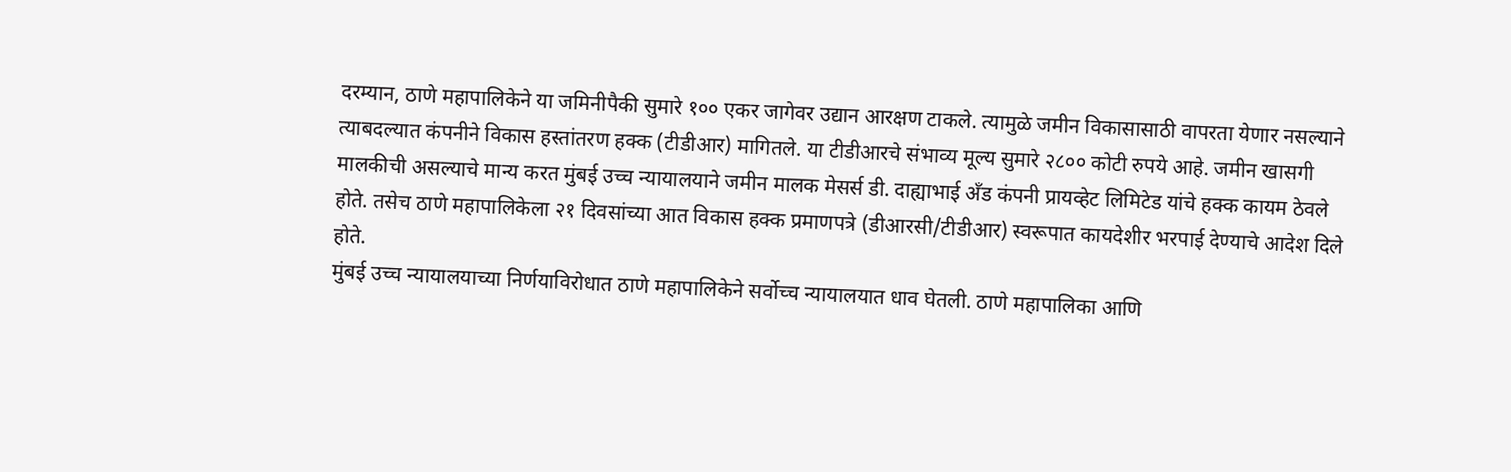दरम्यान, ठाणे महापालिकेने या जमिनीपैकी सुमारे १०० एकर जागेवर उद्यान आरक्षण टाकले. त्यामुळे जमीन विकासासाठी वापरता येणार नसल्याने त्याबदल्यात कंपनीने विकास हस्तांतरण हक्क (टीडीआर) मागितले. या टीडीआरचे संभाव्य मूल्य सुमारे २८०० कोटी रुपये आहे. जमीन खासगी मालकीची असल्याचे मान्य करत मुंबई उच्च न्यायालयाने जमीन मालक मेसर्स डी. दाह्याभाई अँड कंपनी प्रायव्हेट लिमिटेड यांचे हक्क कायम ठेवले होते. तसेच ठाणे महापालिकेला २१ दिवसांच्या आत विकास हक्क प्रमाणपत्रे (डीआरसी/टीडीआर) स्वरूपात कायदेशीर भरपाई देण्याचे आदेश दिले होते.
मुंबई उच्च न्यायालयाच्या निर्णयाविरोधात ठाणे महापालिकेने सर्वोच्च न्यायालयात धाव घेतली. ठाणे महापालिका आणि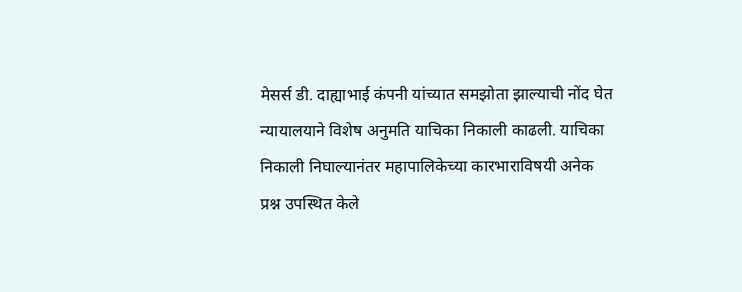मेसर्स डी. दाह्याभाई कंपनी यांच्यात समझोता झाल्याची नोंद घेत न्यायालयाने विशेष अनुमति याचिका निकाली काढली. याचिका निकाली निघाल्यानंतर महापालिकेच्या कारभाराविषयी अनेक प्रश्न उपस्थित केले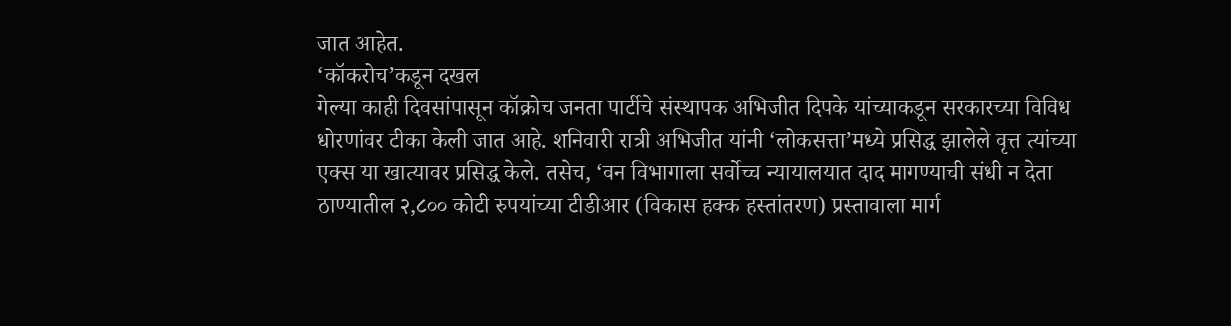जात आहेत.
‘कॉकरोच’कडून दखल
गेल्या काही दिवसांपासून कॉक्रोच जनता पार्टीचे संस्थापक अभिजीत दिपके यांच्याकडून सरकारच्या विविध धोरणांवर टीका केली जात आहे. शनिवारी रात्री अभिजीत यांनी ‘लोकसत्ता’मध्ये प्रसिद्ध झालेले वृत्त त्यांच्या एक्स या खात्यावर प्रसिद्ध केले. तसेच, ‘वन विभागाला सर्वोच्च न्यायालयात दाद मागण्याची संधी न देता ठाण्यातील २,८०० कोटी रुपयांच्या टीडीआर (विकास हक्क हस्तांतरण) प्रस्तावाला मार्ग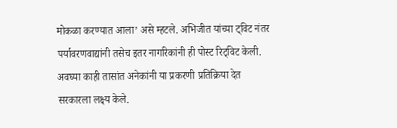मोकळा करण्यात आला’ असे म्हटले. अभिजीत यांच्या ट्विट नंतर पर्यावरणवाद्यांनी तसेच इतर नागरिकांनी ही पोस्ट रिट्विट केली. अवघ्या काही तासांत अनेकांनी या प्रकरणी प्रतिक्रिया देत सरकारला लक्ष्य केले.